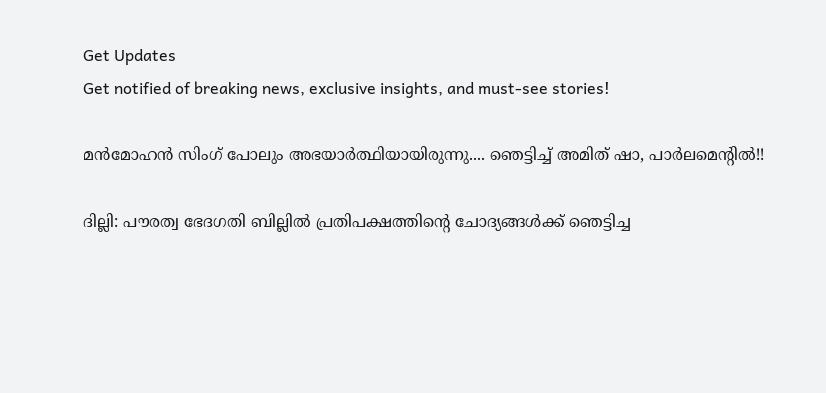Get Updates
Get notified of breaking news, exclusive insights, and must-see stories!

മന്‍മോഹന്‍ സിംഗ് പോലും അഭയാര്‍ത്ഥിയായിരുന്നു.... ഞെട്ടിച്ച് അമിത് ഷാ, പാര്‍ലമെന്റില്‍!!

ദില്ലി: പൗരത്വ ഭേദഗതി ബില്ലില്‍ പ്രതിപക്ഷത്തിന്റെ ചോദ്യങ്ങള്‍ക്ക് ഞെട്ടിച്ച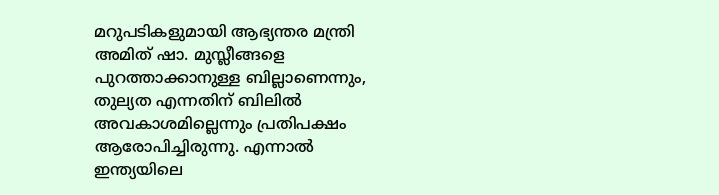മറുപടികളുമായി ആഭ്യന്തര മന്ത്രി അമിത് ഷാ. മുസ്ലീങ്ങളെ പുറത്താക്കാനുള്ള ബില്ലാണെന്നും, തുല്യത എന്നതിന് ബിലില്‍ അവകാശമില്ലെന്നും പ്രതിപക്ഷം ആരോപിച്ചിരുന്നു. എന്നാല്‍ ഇന്ത്യയിലെ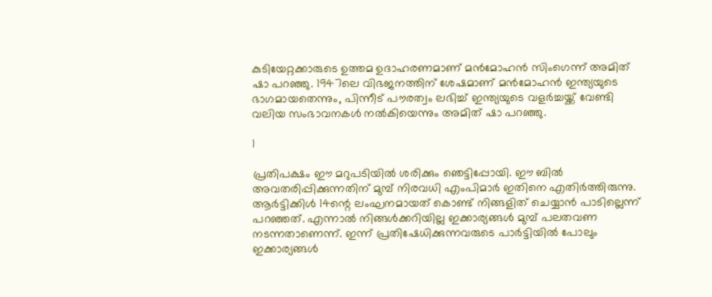കുടിയേറ്റക്കാരുടെ ഉത്തമ ഉദാഹരണമാണ് മന്‍മോഹന്‍ സിംഗെന്ന് അമിത് ഷാ പറഞ്ഞു. 1947ലെ വിഭജനത്തിന് ശേഷമാണ് മന്‍മോഹന്‍ ഇന്ത്യയുടെ ഭാഗമായതെന്നും, പിന്നീട് പൗരത്വം ലഭിച്ച് ഇന്ത്യയുടെ വളര്‍ച്ചയ്ക്ക് വേണ്ടി വലിയ സംഭാവനകള്‍ നല്‍കിയെന്നും അമിത് ഷാ പറഞ്ഞു.

1

പ്രതിപക്ഷം ഈ മറുപടിയില്‍ ശരിക്കും ഞെട്ടിപ്പോയി. ഈ ബില്‍ അവതരിപ്പിക്കുന്നതിന് മുമ്പ് നിരവധി എംപിമാര്‍ ഇതിനെ എതിര്‍ത്തിരുന്നു. ആര്‍ട്ടിക്കിള്‍ 14ന്റെ ലംഘനമായത് കൊണ്ട് നിങ്ങളിത് ചെയ്യാന്‍ പാടില്ലെന്ന് പറഞ്ഞത്. എന്നാല്‍ നിങ്ങള്‍ക്കറിയില്ല ഇക്കാര്യങ്ങള്‍ മുമ്പ് പലതവണ നടന്നതാണെന്ന്. ഇന്ന് പ്രതിഷേധിക്കുന്നവരുടെ പാര്‍ട്ടിയില്‍ പോലും ഇക്കാര്യങ്ങള്‍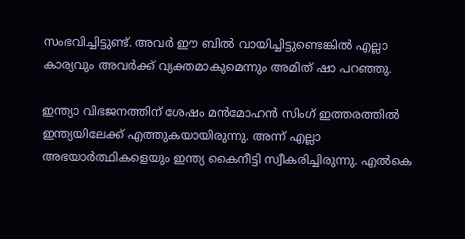സംഭവിച്ചിട്ടുണ്ട്. അവര്‍ ഈ ബില്‍ വായിച്ചിട്ടുണ്ടെങ്കില്‍ എല്ലാ കാര്യവും അവര്‍ക്ക് വ്യക്തമാകുമെന്നും അമിത് ഷാ പറഞ്ഞു.

ഇന്ത്യാ വിഭജനത്തിന് ശേഷം മന്‍മോഹന്‍ സിംഗ് ഇത്തരത്തില്‍ ഇന്ത്യയിലേക്ക് എത്തുകയായിരുന്നു. അന്ന് എല്ലാ അഭയാര്‍ത്ഥികളെയും ഇന്ത്യ കൈനീട്ടി സ്വീകരിച്ചിരുന്നു. എല്‍കെ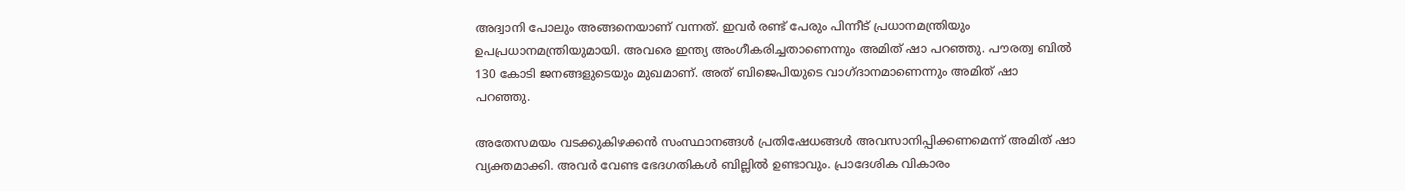അദ്വാനി പോലും അങ്ങനെയാണ് വന്നത്. ഇവര്‍ രണ്ട് പേരും പിന്നീട് പ്രധാനമന്ത്രിയും ഉപപ്രധാനമന്ത്രിയുമായി. അവരെ ഇന്ത്യ അംഗീകരിച്ചതാണെന്നും അമിത് ഷാ പറഞ്ഞു. പൗരത്വ ബില്‍ 130 കോടി ജനങ്ങളുടെയും മുഖമാണ്. അത് ബിജെപിയുടെ വാഗ്ദാനമാണെന്നും അമിത് ഷാ പറഞ്ഞു.

അതേസമയം വടക്കുകിഴക്കന്‍ സംസ്ഥാനങ്ങള്‍ പ്രതിഷേധങ്ങള്‍ അവസാനിപ്പിക്കണമെന്ന് അമിത് ഷാ വ്യക്തമാക്കി. അവര്‍ വേണ്ട ഭേദഗതികള്‍ ബില്ലില്‍ ഉണ്ടാവും. പ്രാദേശിക വികാരം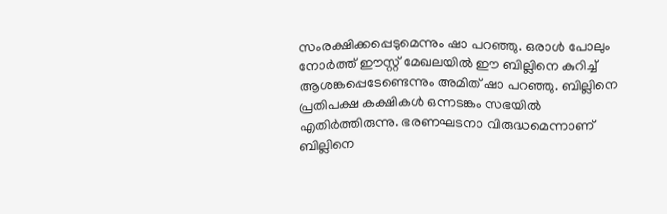സംരക്ഷിക്കപ്പെടുമെന്നും ഷാ പറഞ്ഞു. ഒരാള്‍ പോലും നോര്‍ത്ത് ഈസ്റ്റ് മേഖലയില്‍ ഈ ബില്ലിനെ കുറിച്ച് ആശങ്കപ്പെടേണ്ടെന്നും അമിത് ഷാ പറഞ്ഞു. ബില്ലിനെ പ്രതിപക്ഷ കക്ഷികള്‍ ഒന്നടങ്കം സഭയില്‍ എതിര്‍ത്തിരുന്നു. ഭരണഘടനാ വിരുദ്ധമെന്നാണ് ബില്ലിനെ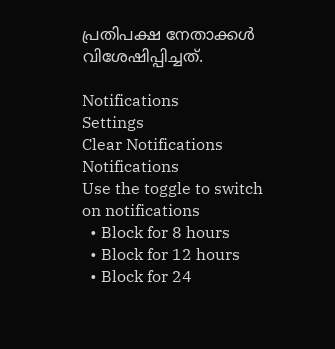പ്രതിപക്ഷ നേതാക്കള്‍ വിശേഷിപ്പിച്ചത്.

Notifications
Settings
Clear Notifications
Notifications
Use the toggle to switch on notifications
  • Block for 8 hours
  • Block for 12 hours
  • Block for 24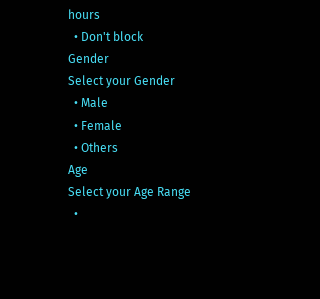hours
  • Don't block
Gender
Select your Gender
  • Male
  • Female
  • Others
Age
Select your Age Range
  •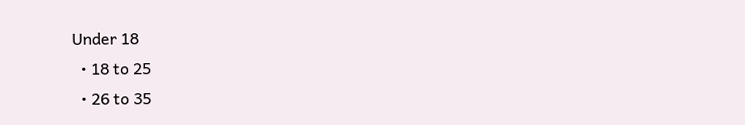Under 18
  • 18 to 25
  • 26 to 35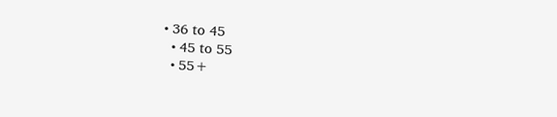• 36 to 45
  • 45 to 55
  • 55+